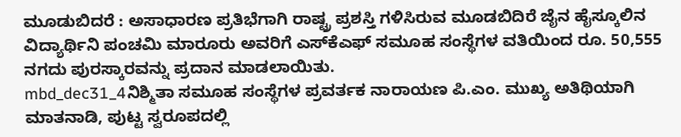ಮೂಡುಬಿದರೆ : ಅಸಾಧಾರಣ ಪ್ರತಿಭೆಗಾಗಿ ರಾಷ್ಟ್ರ ಪ್ರಶಸ್ತಿ ಗಳಿಸಿರುವ ಮೂಡಬಿದಿರೆ ಜೈನ ಹೈಸ್ಕೂಲಿನ ವಿದ್ಯಾರ್ಥಿನಿ ಪಂಚಮಿ ಮಾರೂರು ಅವರಿಗೆ ಎಸ್‍ಕೆಎಫ್ ಸಮೂಹ ಸಂಸ್ಥೆಗಳ ವತಿಯಿಂದ ರೂ. 50,555 ನಗದು ಪುರಸ್ಕಾರವನ್ನು ಪ್ರದಾನ ಮಾಡಲಾಯಿತು.
mbd_dec31_4ನಿಶ್ಮಿತಾ ಸಮೂಹ ಸಂಸ್ಥೆಗಳ ಪ್ರವರ್ತಕ ನಾರಾಯಣ ಪಿ.ಎಂ. ಮುಖ್ಯ ಅತಿಥಿಯಾಗಿ ಮಾತನಾಡಿ, ಪುಟ್ಟ ಸ್ವರೂಪದಲ್ಲಿ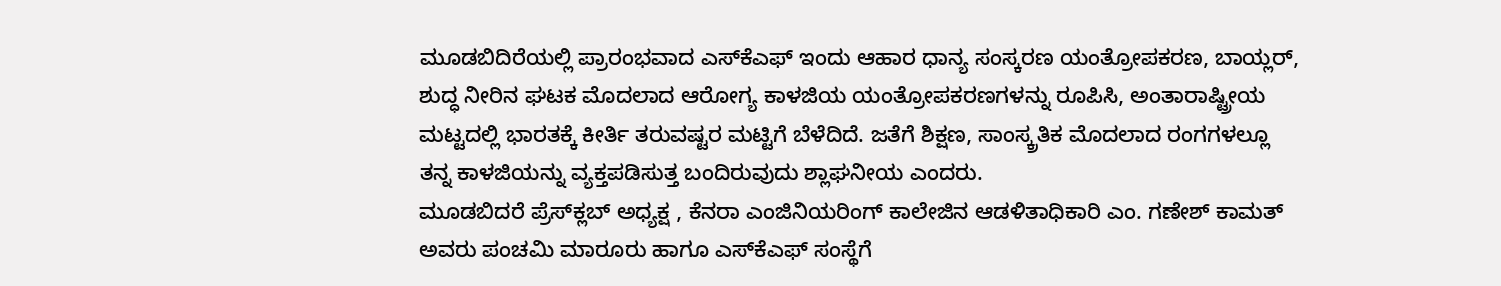ಮೂಡಬಿದಿರೆಯಲ್ಲಿ ಪ್ರಾರಂಭವಾದ ಎಸ್‍ಕೆಎಫ್ ಇಂದು ಆಹಾರ ಧಾನ್ಯ ಸಂಸ್ಕರಣ ಯಂತ್ರೋಪಕರಣ, ಬಾಯ್ಲರ್, ಶುದ್ಧ ನೀರಿನ ಘಟಕ ಮೊದಲಾದ ಆರೋಗ್ಯ ಕಾಳಜಿಯ ಯಂತ್ರೋಪಕರಣಗಳನ್ನು ರೂಪಿಸಿ, ಅಂತಾರಾಷ್ಟ್ರೀಯ ಮಟ್ಟದಲ್ಲಿ ಭಾರತಕ್ಕೆ ಕೀರ್ತಿ ತರುವಷ್ಟರ ಮಟ್ಟಿಗೆ ಬೆಳೆದಿದೆ. ಜತೆಗೆ ಶಿಕ್ಷಣ, ಸಾಂಸ್ಕ್ರತಿಕ ಮೊದಲಾದ ರಂಗಗಳಲ್ಲೂ ತನ್ನ ಕಾಳಜಿಯನ್ನು ವ್ಯಕ್ತಪಡಿಸುತ್ತ ಬಂದಿರುವುದು ಶ್ಲಾಘನೀಯ ಎಂದರು.
ಮೂಡಬಿದರೆ ಪ್ರೆಸ್‍ಕ್ಲಬ್ ಅಧ್ಯಕ್ಷ , ಕೆನರಾ ಎಂಜಿನಿಯರಿಂಗ್ ಕಾಲೇಜಿನ ಆಡಳಿತಾಧಿಕಾರಿ ಎಂ. ಗಣೇಶ್ ಕಾಮತ್ ಅವರು ಪಂಚಮಿ ಮಾರೂರು ಹಾಗೂ ಎಸ್‍ಕೆಎಫ್ ಸಂಸ್ಥೆಗೆ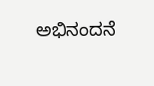ಅಭಿನಂದನೆ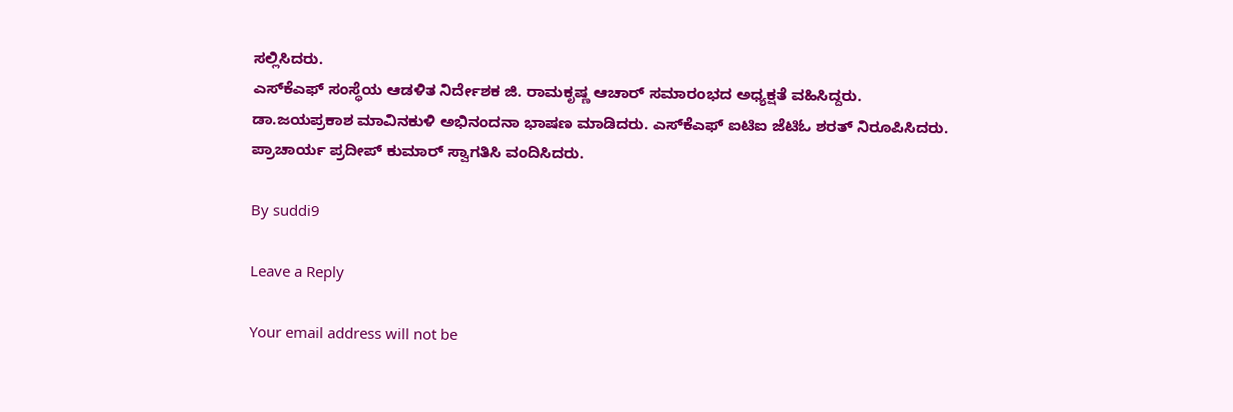ಸಲ್ಲಿಸಿದರು.
ಎಸ್‍ಕೆಎಫ್ ಸಂಸ್ಥೆಯ ಆಡಳಿತ ನಿರ್ದೇಶಕ ಜಿ. ರಾಮಕೃಷ್ಣ ಆಚಾರ್ ಸಮಾರಂಭದ ಅಧ್ಯಕ್ಷತೆ ವಹಿಸಿದ್ದರು.
ಡಾ.ಜಯಪ್ರಕಾಶ ಮಾವಿನಕುಳಿ ಅಭಿನಂದನಾ ಭಾಷಣ ಮಾಡಿದರು. ಎಸ್‍ಕೆಎಫ್ ಐಟಿಐ ಜೆಟಿಓ ಶರತ್ ನಿರೂಪಿಸಿದರು. ಪ್ರಾಚಾರ್ಯ ಪ್ರದೀಪ್ ಕುಮಾರ್ ಸ್ವಾಗತಿಸಿ ವಂದಿಸಿದರು.

By suddi9

Leave a Reply

Your email address will not be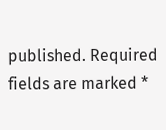published. Required fields are marked *